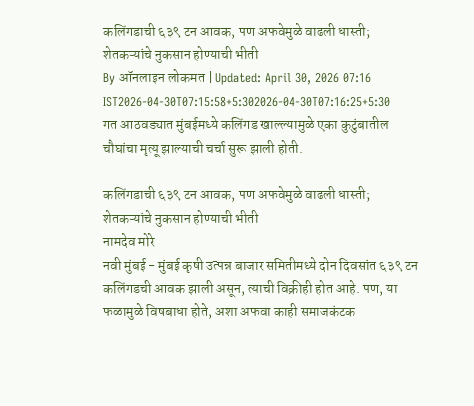कलिंगडाची ६३९ टन आवक, पण अफवेमुळे वाढली धास्ती; शेतकऱ्यांचे नुकसान होण्याची भीती
By ऑनलाइन लोकमत | Updated: April 30, 2026 07:16 IST2026-04-30T07:15:58+5:302026-04-30T07:16:25+5:30
गत आठवड्यात मुंबईमध्ये कलिंगड खाल्ल्यामुळे एका कुटुंबातील चौघांचा मृत्यू झाल्याची चर्चा सुरू झाली होती.

कलिंगडाची ६३९ टन आवक, पण अफवेमुळे वाढली धास्ती; शेतकऱ्यांचे नुकसान होण्याची भीती
नामदेव मोरे
नवी मुंबई - मुंबई कृषी उत्पन्न बाजार समितीमध्ये दोन दिवसांत ६३९ टन कलिंगडची आवक झाली असून, त्याची विक्रीही होत आहे. पण, या फळामुळे विषबाधा होते, अशा अफवा काही समाजकंटक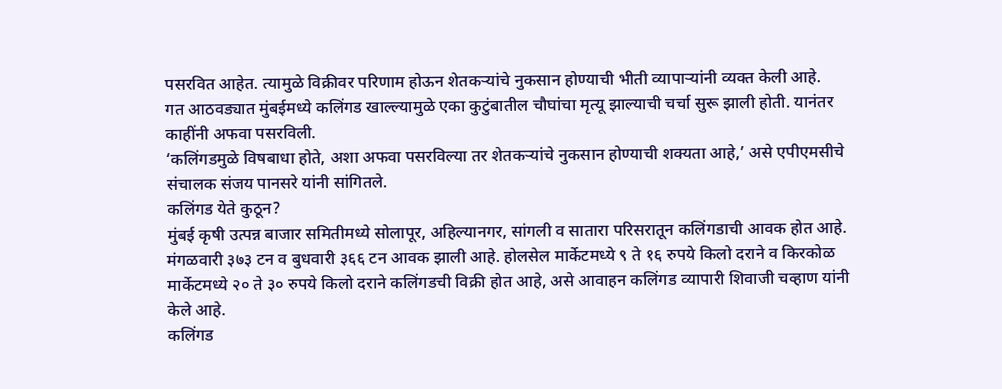पसरवित आहेत. त्यामुळे विक्रीवर परिणाम होऊन शेतकऱ्यांचे नुकसान होण्याची भीती व्यापाऱ्यांनी व्यक्त केली आहे.
गत आठवड्यात मुंबईमध्ये कलिंगड खाल्ल्यामुळे एका कुटुंबातील चौघांचा मृत्यू झाल्याची चर्चा सुरू झाली होती. यानंतर काहींनी अफवा पसरविली.
‘कलिंगडमुळे विषबाधा होते, अशा अफवा पसरविल्या तर शेतकऱ्यांचे नुकसान होण्याची शक्यता आहे,’ असे एपीएमसीचे संचालक संजय पानसरे यांनी सांगितले.
कलिंगड येते कुठून?
मुंबई कृषी उत्पन्न बाजार समितीमध्ये सोलापूर, अहिल्यानगर, सांगली व सातारा परिसरातून कलिंगडाची आवक होत आहे. मंगळवारी ३७३ टन व बुधवारी ३६६ टन आवक झाली आहे. होलसेल मार्केटमध्ये ९ ते १६ रुपये किलो दराने व किरकोळ मार्केटमध्ये २० ते ३० रुपये किलो दराने कलिंगडची विक्री होत आहे, असे आवाहन कलिंगड व्यापारी शिवाजी चव्हाण यांनी केले आहे.
कलिंगड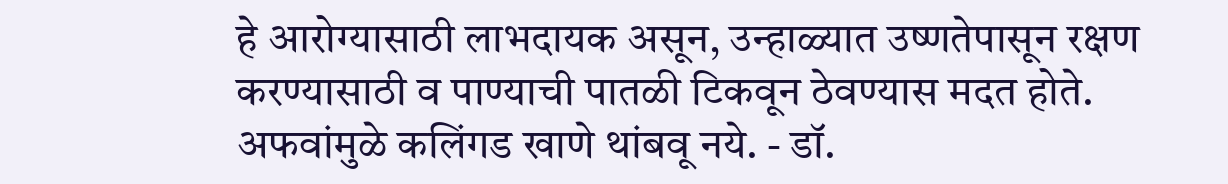हे आरोग्यासाठी लाभदायक असून, उन्हाळ्यात उष्णतेपासून रक्षण करण्यासाठी व पाण्याची पातळी टिकवून ठेवण्यास मदत होते. अफवांमुळे कलिंगड खाणे थांबवू नये. - डॉ.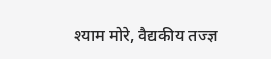श्याम मोरे, वैद्यकीय तज्ज्ञ